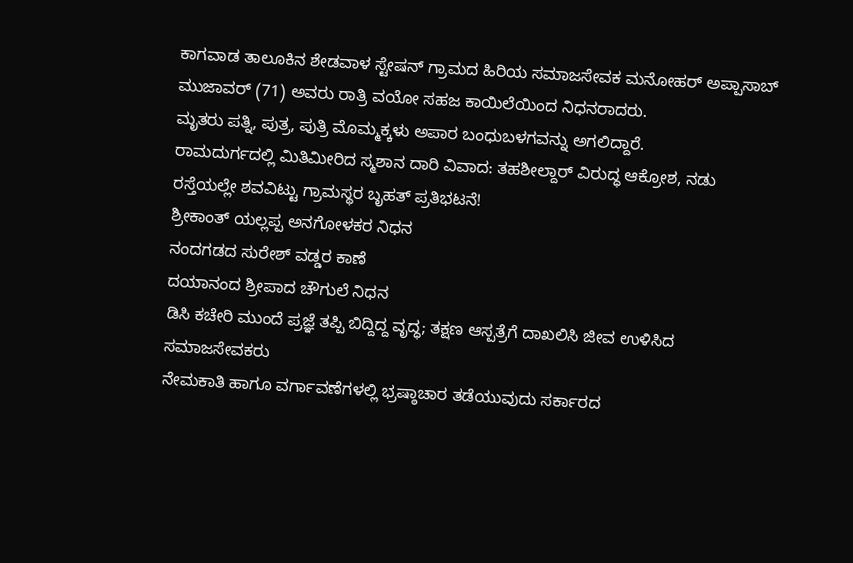ಕಾಗವಾಡ ತಾಲೂಕಿನ ಶೇಡವಾಳ ಸ್ಟೇಷನ್ ಗ್ರಾಮದ ಹಿರಿಯ ಸಮಾಜಸೇವಕ ಮನೋಹರ್ ಅಪ್ಪಾಸಾಬ್ ಮುಜಾವರ್ (71) ಅವರು ರಾತ್ರಿ ವಯೋ ಸಹಜ ಕಾಯಿಲೆಯಿಂದ ನಿಧನರಾದರು.
ಮೃತರು ಪತ್ನಿ, ಪುತ್ರ, ಪುತ್ರಿ ಮೊಮ್ಮಕ್ಕಳು ಅಪಾರ ಬಂಧುಬಳಗವನ್ನು ಅಗಲಿದ್ದಾರೆ.
ರಾಮದುರ್ಗದಲ್ಲಿ ಮಿತಿಮೀರಿದ ಸ್ಮಶಾನ ದಾರಿ ವಿವಾದ: ತಹಶೀಲ್ದಾರ್ ವಿರುದ್ಧ ಆಕ್ರೋಶ, ನಡು ರಸ್ತೆಯಲ್ಲೇ ಶವವಿಟ್ಟು ಗ್ರಾಮಸ್ಥರ ಬೃಹತ್ ಪ್ರತಿಭಟನೆ!
ಶ್ರೀಕಾಂತ್ ಯಲ್ಲಪ್ಪ ಅನಗೋಳಕರ ನಿಧನ
ನಂದಗಡದ ಸುರೇಶ್ ವಡ್ಡರ ಕಾಣೆ
ದಯಾನಂದ ಶ್ರೀಪಾದ ಚೌಗುಲೆ ನಿಧನ
ಡಿಸಿ ಕಚೇರಿ ಮುಂದೆ ಪ್ರಜ್ಞೆ ತಪ್ಪಿ ಬಿದ್ದಿದ್ದ ವೃದ್ಧ; ತಕ್ಷಣ ಆಸ್ಪತ್ರೆಗೆ ದಾಖಲಿಸಿ ಜೀವ ಉಳಿಸಿದ ಸಮಾಜಸೇವಕರು
ನೇಮಕಾತಿ ಹಾಗೂ ವರ್ಗಾವಣೆಗಳಲ್ಲಿ ಭ್ರಷ್ಠಾಚಾರ ತಡೆಯುವುದು ಸರ್ಕಾರದ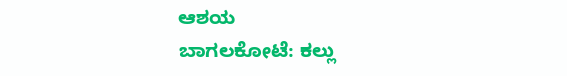ಆಶಯ
ಬಾಗಲಕೋಟೆ: ಕಲ್ಲು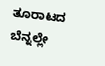ತೂರಾಟದ ಬೆನ್ನಲ್ಲೇ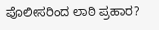ಪೊಲೀಸರಿಂದ ಲಾಠಿ ಪ್ರಹಾರ?